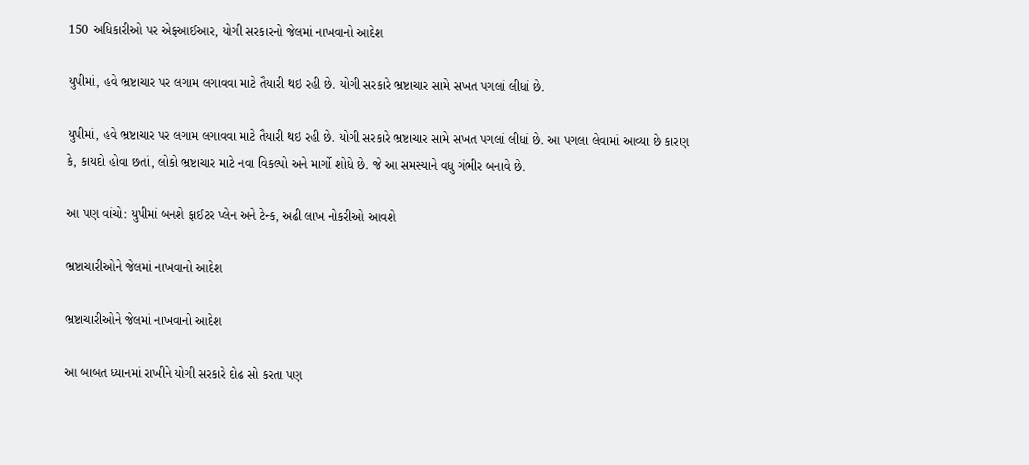150 અધિકારીઓ પર એફઆઈઆર, યોગી સરકારનો જેલમાં નાખવાનો આદેશ

યુપીમાં, હવે ભ્રષ્ટાચાર પર લગામ લગાવવા માટે તૈયારી થઇ રહી છે. યોગી સરકારે ભ્રષ્ટાચાર સામે સખત પગલાં લીધાં છે.

યુપીમાં, હવે ભ્રષ્ટાચાર પર લગામ લગાવવા માટે તૈયારી થઇ રહી છે. યોગી સરકારે ભ્રષ્ટાચાર સામે સખત પગલાં લીધાં છે. આ પગલા લેવામાં આવ્યા છે કારણ કે, કાયદો હોવા છતાં, લોકો ભ્રષ્ટાચાર માટે નવા વિકલ્પો અને માર્ગો શોધે છે. જે આ સમસ્યાને વધુ ગંભીર બનાવે છે.

આ પણ વાંચો: યુપીમાં બનશે ફાઈટર પ્લેન અને ટેન્ક, અઢી લાખ નોકરીઓ આવશે

ભ્રષ્ટાચારીઓને જેલમાં નાખવાનો આદેશ

ભ્રષ્ટાચારીઓને જેલમાં નાખવાનો આદેશ

આ બાબત ધ્યાનમાં રાખીને યોગી સરકારે દોઢ સો કરતા પણ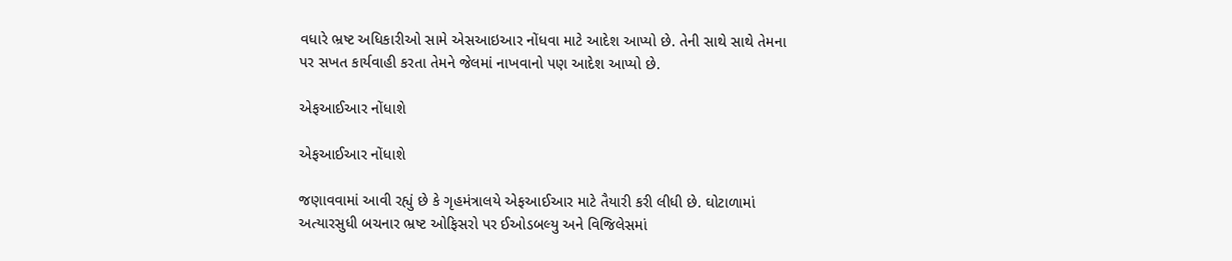વધારે ભ્રષ્ટ અધિકારીઓ સામે એસઆઇઆર નોંધવા માટે આદેશ આપ્યો છે. તેની સાથે સાથે તેમના પર સખત કાર્યવાહી કરતા તેમને જેલમાં નાખવાનો પણ આદેશ આપ્યો છે.

એફઆઈઆર નોંધાશે

એફઆઈઆર નોંધાશે

જણાવવામાં આવી રહ્યું છે કે ગૃહમંત્રાલયે એફઆઈઆર માટે તૈયારી કરી લીધી છે. ઘોટાળામાં અત્યારસુધી બચનાર ભ્રષ્ટ ઓફિસરો પર ઈઓડબલ્યુ અને વિજિલેસમાં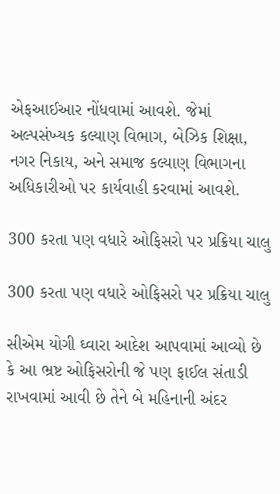એફઆઈઆર નોંધવામાં આવશે. જેમાં અલ્પસંખ્યક કલ્યાણ વિભાગ, બેઝિક શિક્ષા, નગર નિકાય, અને સમાજ કલ્યાણ વિભાગના અધિકારીઓ પર કાર્યવાહી કરવામાં આવશે.

300 કરતા પણ વધારે ઓફિસરો પર પ્રક્રિયા ચાલુ

300 કરતા પણ વધારે ઓફિસરો પર પ્રક્રિયા ચાલુ

સીએમ યોગી ઘ્વારા આદેશ આપવામાં આવ્યો છે કે આ ભ્રષ્ટ ઓફિસરોની જે પણ ફાઈલ સંતાડી રાખવામાં આવી છે તેને બે મહિનાની અંદર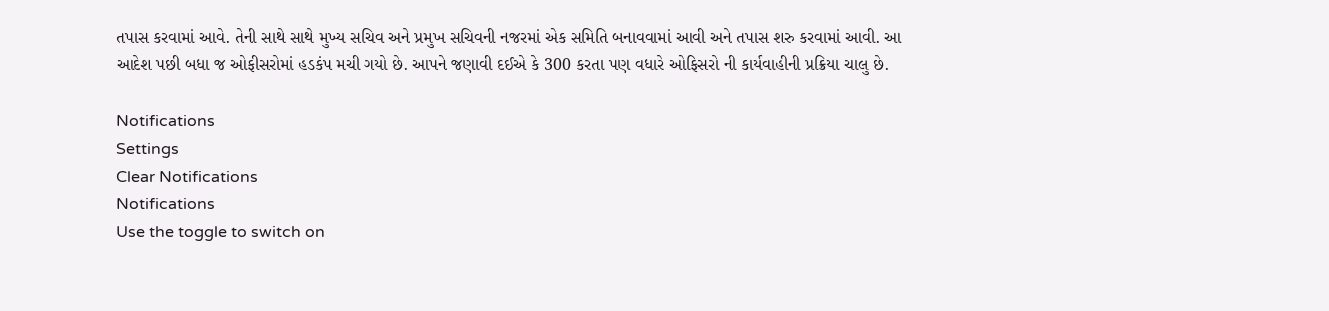તપાસ કરવામાં આવે. તેની સાથે સાથે મુખ્ય સચિવ અને પ્રમુખ સચિવની નજરમાં એક સમિતિ બનાવવામાં આવી અને તપાસ શરુ કરવામાં આવી. આ આદેશ પછી બધા જ ઓફીસરોમાં હડકંપ મચી ગયો છે. આપને જણાવી દઈએ કે 300 કરતા પણ વધારે ઓફિસરો ની કાર્યવાહીની પ્રક્રિયા ચાલુ છે.

Notifications
Settings
Clear Notifications
Notifications
Use the toggle to switch on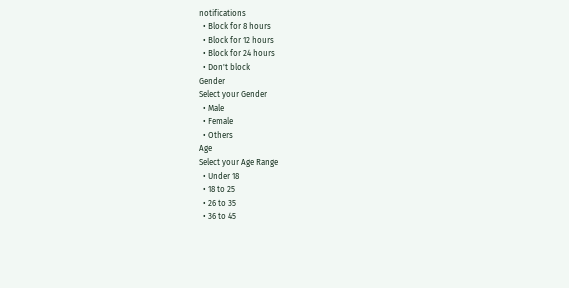notifications
  • Block for 8 hours
  • Block for 12 hours
  • Block for 24 hours
  • Don't block
Gender
Select your Gender
  • Male
  • Female
  • Others
Age
Select your Age Range
  • Under 18
  • 18 to 25
  • 26 to 35
  • 36 to 45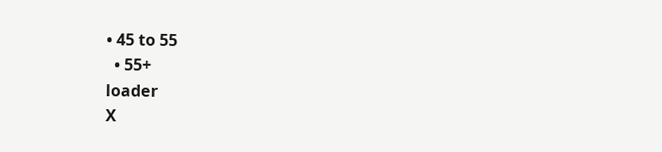• 45 to 55
  • 55+
loader
X